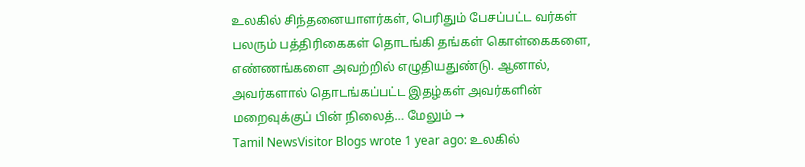உலகில் சிந்தனையாளர்கள், பெரிதும் பேசப்பட்ட வர்கள் பலரும் பத்திரிகைகள் தொடங்கி தங்கள் கொள்கைகளை, எண்ணங்களை அவற்றில் எழுதியதுண்டு. ஆனால், அவர்களால் தொடங்கப்பட்ட இதழ்கள் அவர்களின் மறைவுக்குப் பின் நிலைத்… மேலும் →
Tamil NewsVisitor Blogs wrote 1 year ago: உலகில்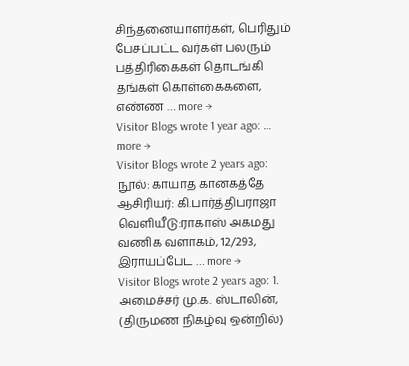சிந்தனையாளர்கள், பெரிதும் பேசப்பட்ட வர்கள் பலரும் பத்திரிகைகள் தொடங்கி தங்கள் கொள்கைகளை, எண்ண … more →
Visitor Blogs wrote 1 year ago: … more →
Visitor Blogs wrote 2 years ago: நூல்: காயாத கானகத்தே ஆசிரியர்: கி.பார்த்திபராஜா வெளியீடு:ராகாஸ் அகமது வணிக வளாகம், 12/293, இராயப்பேட … more →
Visitor Blogs wrote 2 years ago: 1. அமைச்சர் மு.க. ஸ்டாலின், (திருமண நிகழ்வு ஒன்றில்)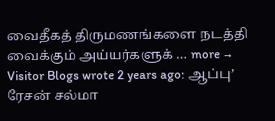வைதீகத் திருமணங்களை நடத்தி வைக்கும் அய்யர்களுக் … more →
Visitor Blogs wrote 2 years ago: ஆப்பு’ ரேசன் சல்மா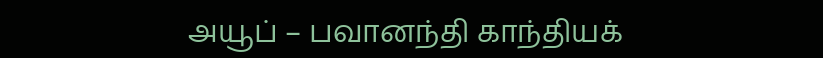அயூப் – பவானந்தி காந்தியக்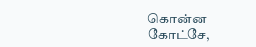கொன்ன கோட்சே,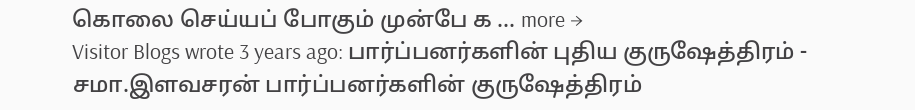கொலை செய்யப் போகும் முன்பே க … more →
Visitor Blogs wrote 3 years ago: பார்ப்பனர்களின் புதிய குருஷேத்திரம் - சமா.இளவசரன் பார்ப்பனர்களின் குருஷேத்திரம்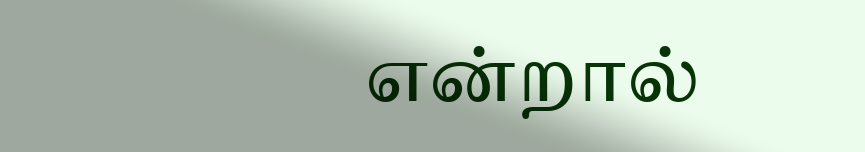என்றால்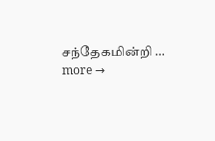சந்தேகமின்றி … more →